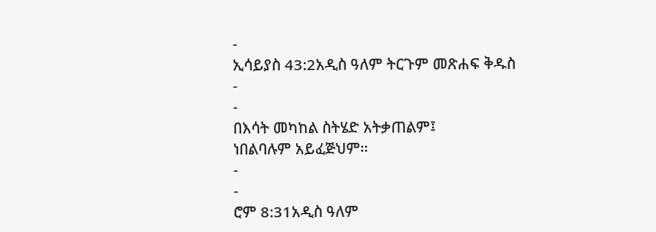-
ኢሳይያስ 43:2አዲስ ዓለም ትርጉም መጽሐፍ ቅዱስ
-
-
በእሳት መካከል ስትሄድ አትቃጠልም፤
ነበልባሉም አይፈጅህም።
-
-
ሮም 8:31አዲስ ዓለም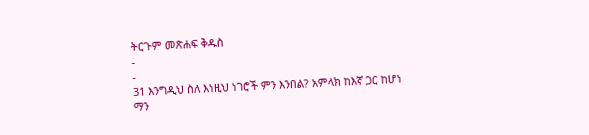ትርጉም መጽሐፍ ቅዱስ
-
-
31 እንግዲህ ስለ እነዚህ ነገሮች ምን እንበል? አምላክ ከእኛ ጋር ከሆነ ማን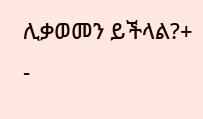ሊቃወመን ይችላል?+
-